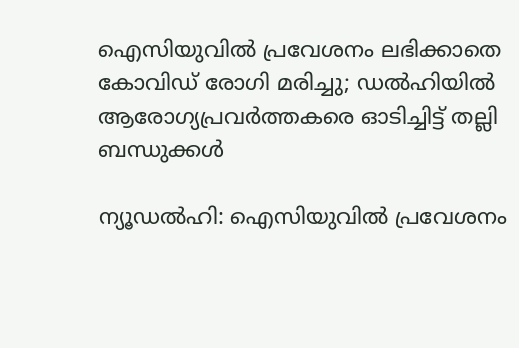ഐസിയുവില്‍ പ്രവേശനം ലഭിക്കാതെ കോവിഡ് രോഗി മരിച്ചു; ഡൽഹിയിൽ ആരോഗ്യപ്രവർത്തകരെ ഓടിച്ചിട്ട് തല്ലി ബന്ധുക്കള്‍

ന്യൂഡല്‍ഹി: ഐസിയുവില്‍ പ്രവേശനം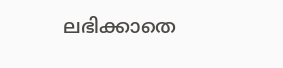ലഭിക്കാതെ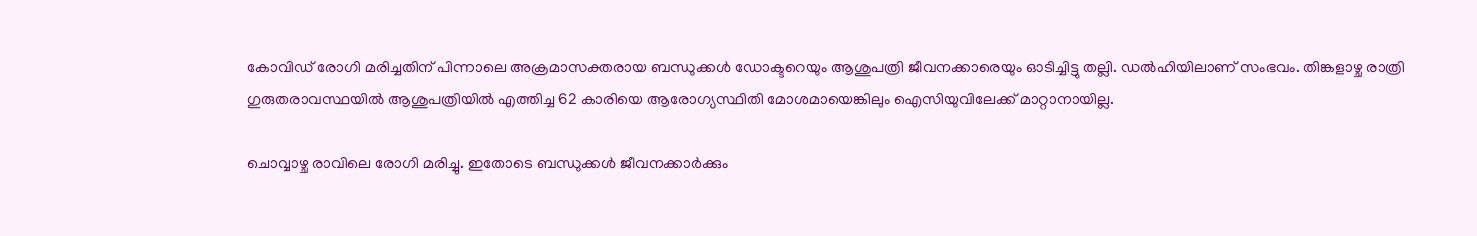കോവിഡ് രോഗി മരിച്ചതിന് പിന്നാലെ അക്രമാസക്തരായ ബന്ധുക്കള്‍ ഡോക്ടറെയും ആശുപത്രി ജീവനക്കാരെയും ഓടിച്ചിട്ടു തല്ലി. ഡൽഹിയിലാണ് സംഭവം. തിങ്കളാഴ്ച രാത്രി ഗുരുതരാവസ്ഥയില്‍ ആശുപത്രിയില്‍ എത്തിച്ച 62 കാരിയെ ആരോഗ്യസ്ഥിതി മോശമായെങ്കിലും ഐസിയുവിലേക്ക് മാറ്റാനായില്ല.

ചൊവ്വാഴ്ച രാവിലെ രോഗി മരിച്ചു. ഇതോടെ ബന്ധുക്കള്‍ ജീവനക്കാര്‍ക്കും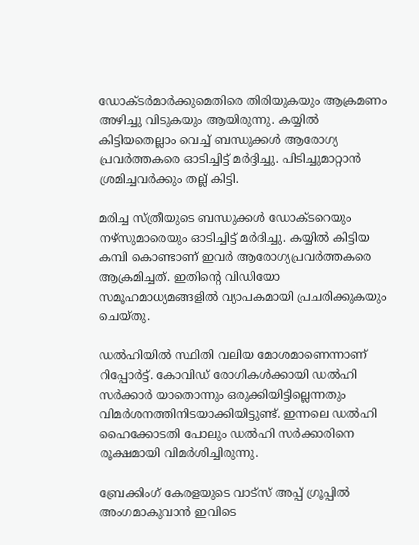ഡോക്ടര്‍മാര്‍ക്കുമെതിരെ തിരിയുകയും ആക്രമണം അഴിച്ചു വിടുകയും ആയിരുന്നു. കയ്യില്‍ കിട്ടിയതെല്ലാം വെച്ച്‌ ബന്ധുക്കള്‍ ആരോഗ്യ പ്രവര്‍ത്തകരെ ഓടിച്ചിട്ട് മര്‍ദ്ദിച്ചു. പിടിച്ചുമാറ്റാന്‍ ശ്രമിച്ചവര്‍ക്കും തല്ല് കിട്ടി.

മരിച്ച സ്ത്രീയുടെ ബന്ധുക്കള്‍ ഡോക്ടറെയും നഴ്‌സുമാരെയും ഓടിച്ചിട്ട് മര്‍ദിച്ചു. കയ്യില്‍ കിട്ടിയ കമ്പി കൊണ്ടാണ് ഇവര്‍ ആരോഗ്യപ്രവര്‍ത്തകരെ ആക്രമിച്ചത്. ഇതിന്റെ വിഡിയോ സമൂഹമാധ്യമങ്ങളില്‍ വ്യാപകമായി പ്രചരിക്കുകയും ചെയ്തു.

ഡൽഹിയിൽ സ്ഥിതി വലിയ മോശമാണെന്നാണ് റിപ്പോർട്ട്. കോവിഡ് രോഗികൾക്കായി ഡൽഹി സർക്കാർ യാതൊന്നും ഒരുക്കിയിട്ടില്ലെന്നതും വിമർശനത്തിനിടയാക്കിയിട്ടുണ്ട്. ഇന്നലെ ഡൽഹി ഹൈക്കോടതി പോലും ഡൽഹി സർക്കാരിനെ രൂക്ഷമായി വിമർശിച്ചിരുന്നു.

ബ്രേക്കിംഗ് കേരളയുടെ വാട്സ് അപ്പ് ഗ്രൂപ്പിൽ അംഗമാകുവാൻ ഇവിടെ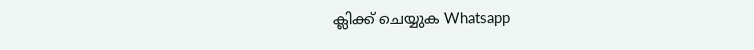ക്ലിക്ക് ചെയ്യുക Whatsapp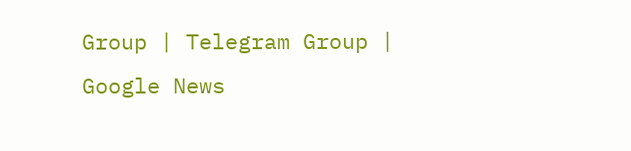Group | Telegram Group | Google News